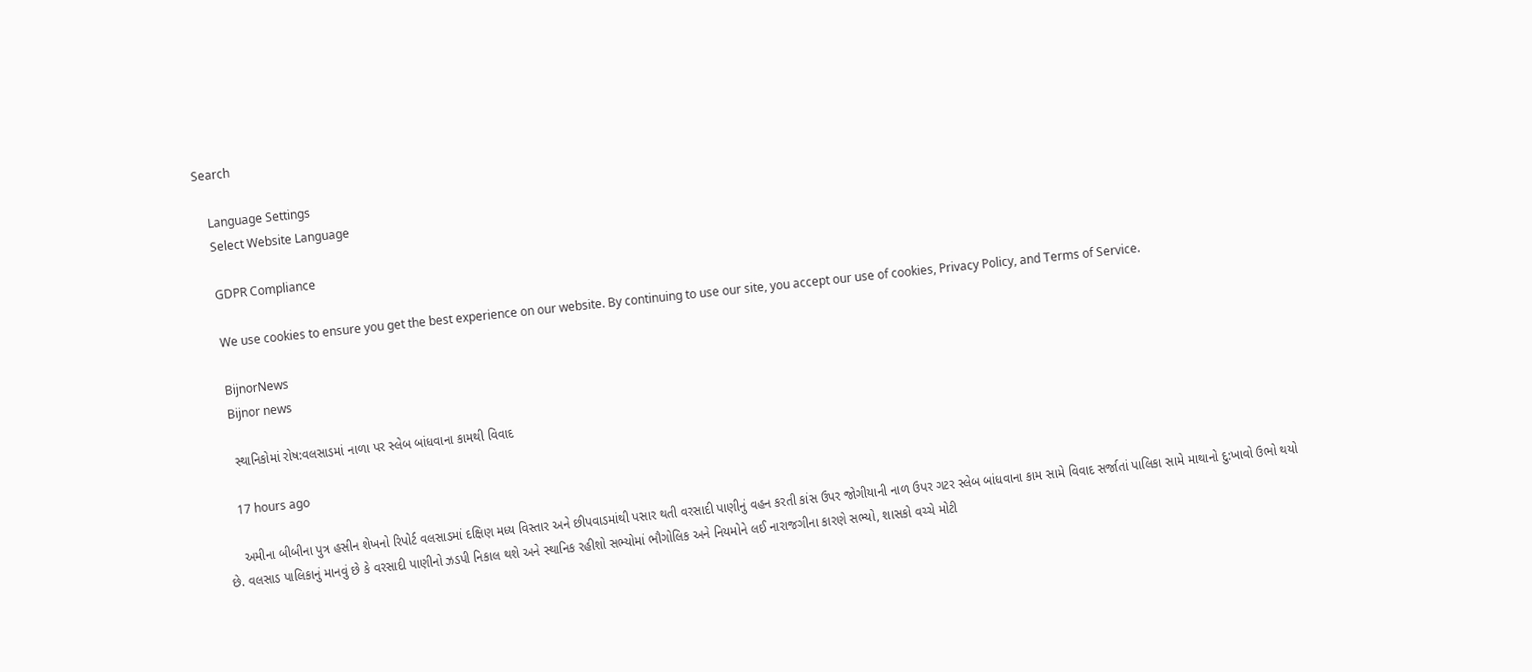Search

    Language Settings
    Select Website Language

    GDPR Compliance

    We use cookies to ensure you get the best experience on our website. By continuing to use our site, you accept our use of cookies, Privacy Policy, and Terms of Service.

    BijnorNews
    Bijnor news

    સ્થાનિકોમાં રોષ:વલસાડમાં નાળા પર સ્લેબ બાંધવાના કામથી વિવાદ

    17 hours ago

    અમીના બીબીના પુત્ર હસીન શેખનો રિપોર્ટ વલસાડમાં દક્ષિણ મધ્ય વિસ્તાર અને છીપવાડમાંથી પસાર થતી વરસાદી પાણીનું વહન કરતી કાંસ ઉપર જોગીયાની નાળ ઉપર ગટર સ્લેબ બાંધવાના કામ સામે વિવાદ સર્જાતાં પાલિકા સામે માથાનો દુ:ખાવો ઉભો થયો છે. વલસાડ પાલિકાનું માનવું છે કે વરસાદી પાણીનો ઝડપી નિકાલ થશે અને સ્થાનિક રહીશો સભ્યોમાં ભૌગોલિક અને નિયમોને લઈ નારાજગીના કારણે સભ્યો, શાસકો વચ્ચે મોટી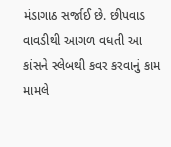મંડાગાઠ સર્જાઈ છે. છીપવાડ વાવડીથી આગળ વધતી આ કાંસને સ્લેબથી કવર કરવાનું કામ મામલે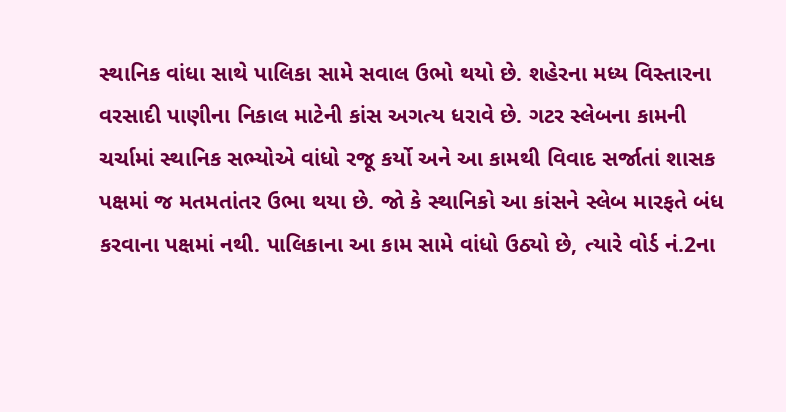સ્થાનિક વાંધા સાથે પાલિકા સામે સવાલ ઉભો થયો છે. શહેરના મધ્ય વિસ્તારના વરસાદી પાણીના નિકાલ માટેની કાંસ અગત્ય ધરાવે છે. ગટર સ્લેબના કામની ચર્ચામાં સ્થાનિક સભ્યોએ વાંધો રજૂ કર્યો અને આ કામથી વિવાદ સર્જાતાં શાસક પક્ષમાં જ મતમતાંતર ઉભા થયા છે. જો કે સ્થાનિકો આ કાંસને સ્લેબ મારફતે બંધ કરવાના પક્ષમાં નથી. પાલિકાના આ કામ સામે વાંધો ઉઠ્યો છે, ત્યારે વોર્ડ નં.2ના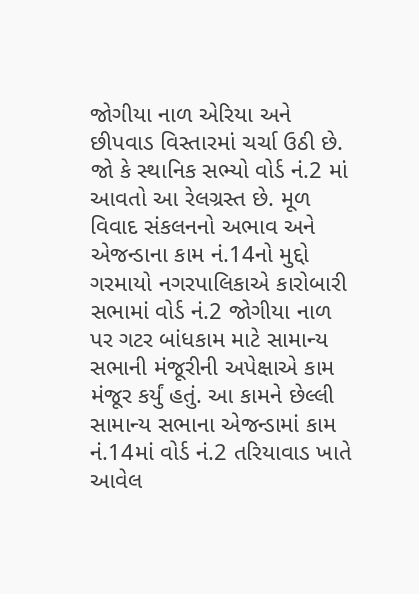જોગીયા નાળ એરિયા અને છીપવાડ વિસ્તારમાં ચર્ચા ઉઠી છે. જો કે સ્થાનિક સભ્યો વોર્ડ નં.2 માં આવતો આ રેલગ્રસ્ત છે. મૂળ વિવાદ સંકલનનો અભાવ અને એજન્ડાના કામ નં.14નો મુદ્દો ગરમાયો નગરપાલિકાએ કારોબારી સભામાં વોર્ડ નં.2 જોગીયા નાળ પર ગટર બાંધકામ માટે સામાન્ય સભાની મંજૂરીની અપેક્ષાએ કામ મંજૂર કર્યું હતું. આ કામને છેલ્લી સામાન્ય સભાના એજન્ડામાં કામ નં.14માં વોર્ડ નં.2 તરિયાવાડ ખાતે આવેલ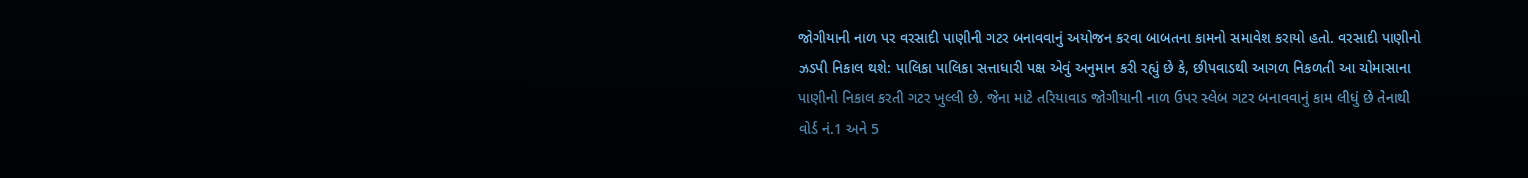જોગીયાની નાળ પર વરસાદી પાણીની ગટર બનાવવાનું અયોજન કરવા બાબતના કામનો સમાવેશ કરાયો હતો. વરસાદી પાણીનો ઝડપી નિકાલ થશે: પાલિકા પાલિકા સત્તાધારી પક્ષ એવું અનુમાન કરી રહ્યું છે કે, છીપવાડથી આગળ નિકળતી આ ચોમાસાના પાણીનો નિકાલ કરતી ગટર ખુલ્લી છે. જેના માટે તરિયાવાડ જોગીયાની નાળ ઉપર સ્લેબ ગટર બનાવવાનું કામ લીધું છે તેનાથી વોર્ડ નં.1 અને 5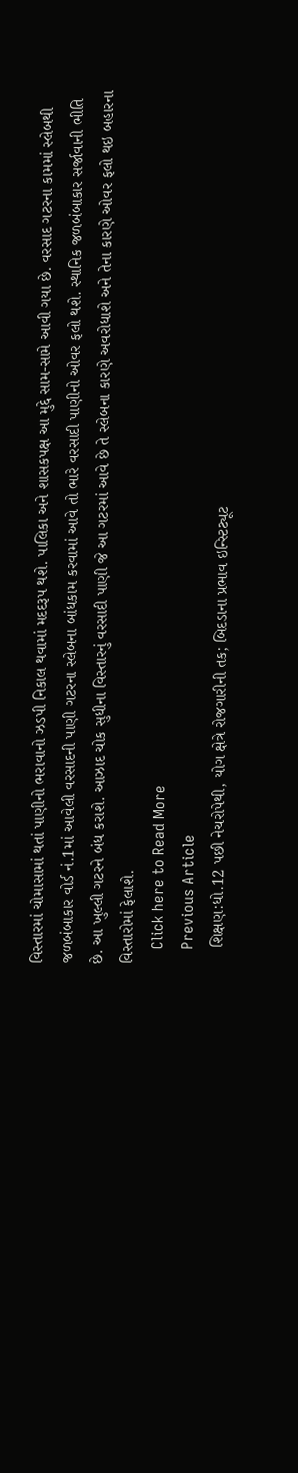વિસ્તારમાં ચોમાસામાં થતાં પાણીનો ભરાવાનો ઝડપી નિકાલ થવામાં મદદરૂપ થશે. પાલિકા અને શાસકપક્ષ આ મુદ્દે સામ-સામે આવી ગયા છે. વરસાદ ગટરના કામમાં સ્લેબથી જળબંબાકાર વોર્ડ નં.1માં આવેલી વરસાદની પાણી ગટરના સ્લેબના બાંધકામ કરવામાં આવે તો ભારે વરસાદી પાણીનો ઓવર ફલો થશે. સ્થાનિક જળબંબાકાર સર્જાવાની ભીતિ છે. આ ખુલ્લી ગટરને બંધ કરાશે. આઝાદ ચોક સુધીના વિસ્તારનું વરસાદી પાણી જે આ ગટરમાં આવે છે તે સ્લેબના કારણે અવરોધાશે અને તેના કારણે ઓવર ફલો થઇ બહારના વિસ્તારોમાં ફેલાશે.
    Click here to Read More
    Previous Article
    શિક્ષણ:ધો.12 પછી નેચરોપેથી, યોગ ક્ષેત્રે રોજગારીની તક; બિદડાના પ્રભાવ ઇન્સ્ટિટ્યૂટ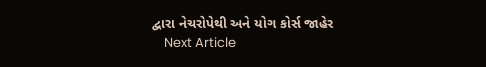દ્વારા નેચરોપેથી અને યોગ કોર્સ જાહેર
    Next Article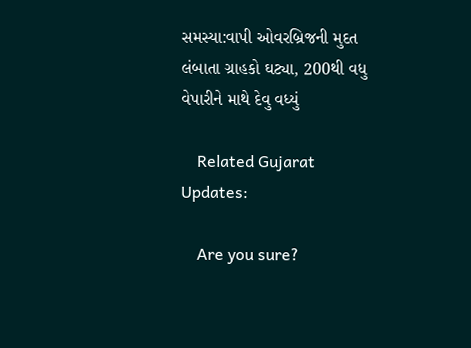સમસ્યા:વાપી ઓવરબ્રિજની મુદત લંબાતા ગ્રાહકો ઘટ્યા, 200થી વધુ વેપારીને માથે દેવુ વધ્યું

    Related Gujarat Updates:

    Are you sure?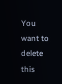You want to delete this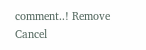comment..! Remove Cancel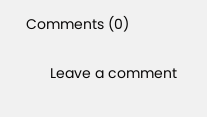Comments (0)

      Leave a comment